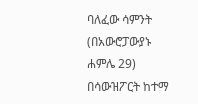ባለፈው ሳምንት (በአውሮፓውያኑ ሐምሌ 29) በሳውዝፖርት ከተማ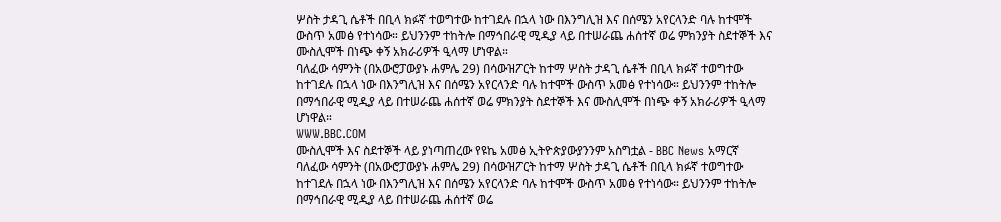ሦስት ታዳጊ ሴቶች በቢላ ክፉኛ ተወግተው ከተገደሉ በኋላ ነው በእንግሊዝ እና በሰሜን አየርላንድ ባሉ ከተሞች ውስጥ አመፅ የተነሳው። ይህንንም ተከትሎ በማኅበራዊ ሚዲያ ላይ በተሠራጨ ሐሰተኛ ወሬ ምክንያት ስደተኞች እና ሙስሊሞች በነጭ ቀኝ አክራሪዎች ዒላማ ሆነዋል።
ባለፈው ሳምንት (በአውሮፓውያኑ ሐምሌ 29) በሳውዝፖርት ከተማ ሦስት ታዳጊ ሴቶች በቢላ ክፉኛ ተወግተው ከተገደሉ በኋላ ነው በእንግሊዝ እና በሰሜን አየርላንድ ባሉ ከተሞች ውስጥ አመፅ የተነሳው። ይህንንም ተከትሎ በማኅበራዊ ሚዲያ ላይ በተሠራጨ ሐሰተኛ ወሬ ምክንያት ስደተኞች እና ሙስሊሞች በነጭ ቀኝ አክራሪዎች ዒላማ ሆነዋል።
WWW.BBC.COM
ሙስሊሞች እና ስደተኞች ላይ ያነጣጠረው የዩኬ አመፅ ኢትዮጵያውያንንም አስግቷል - BBC News አማርኛ
ባለፈው ሳምንት (በአውሮፓውያኑ ሐምሌ 29) በሳውዝፖርት ከተማ ሦስት ታዳጊ ሴቶች በቢላ ክፉኛ ተወግተው ከተገደሉ በኋላ ነው በእንግሊዝ እና በሰሜን አየርላንድ ባሉ ከተሞች ውስጥ አመፅ የተነሳው። ይህንንም ተከትሎ በማኅበራዊ ሚዲያ ላይ በተሠራጨ ሐሰተኛ ወሬ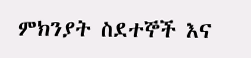ምክንያት ስደተኞች እና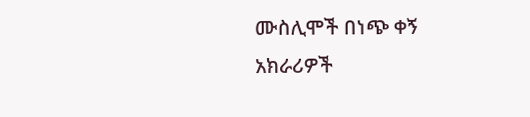ሙስሊሞች በነጭ ቀኝ አክራሪዎች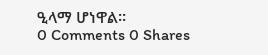ዒላማ ሆነዋል።
0 Comments 0 Shares